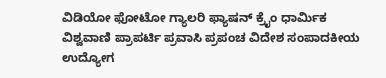ವಿಡಿಯೋ ಫೋಟೋ ಗ್ಯಾಲರಿ ಫ್ಯಾಷನ್ ಕ್ರೈಂ ಧಾರ್ಮಿಕ ವಿಶ್ವವಾಣಿ ಪ್ರಾಪರ್ಟಿ ಪ್ರವಾಸಿ ಪ್ರಪಂಚ ವಿದೇಶ ಸಂಪಾದಕೀಯ ಉದ್ಯೋಗ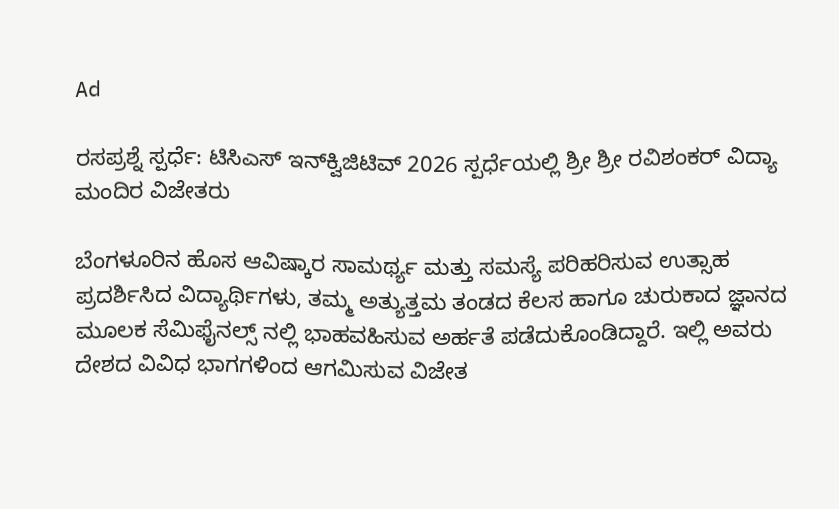Ad

ರಸಪ್ರಶ್ನೆ ಸ್ಪರ್ಧೆ: ಟಿಸಿಎಸ್ ಇನ್‌ಕ್ವಿಜಿಟಿವ್ 2026 ಸ್ಪರ್ಧೆಯಲ್ಲಿ ಶ್ರೀ ಶ್ರೀ ರವಿಶಂಕರ್ ವಿದ್ಯಾ ಮಂದಿರ ವಿಜೇತರು

ಬೆಂಗಳೂರಿನ ಹೊಸ ಆವಿಷ್ಕಾರ ಸಾಮರ್ಥ್ಯ ಮತ್ತು ಸಮಸ್ಯೆ ಪರಿಹರಿಸುವ ಉತ್ಸಾಹ ಪ್ರದರ್ಶಿಸಿದ ವಿದ್ಯಾರ್ಥಿಗಳು, ತಮ್ಮ ಅತ್ಯುತ್ತಮ ತಂಡದ ಕೆಲಸ ಹಾಗೂ ಚುರುಕಾದ ಜ್ಞಾನದ ಮೂಲಕ ಸೆಮಿಫೈನಲ್ಸ್‌ ನಲ್ಲಿ ಭಾಹವಹಿಸುವ ಅರ್ಹತೆ ಪಡೆದುಕೊಂಡಿದ್ದಾರೆ. ಇಲ್ಲಿ ಅವರು ದೇಶದ ವಿವಿಧ ಭಾಗಗಳಿಂದ ಆಗಮಿಸುವ ವಿಜೇತ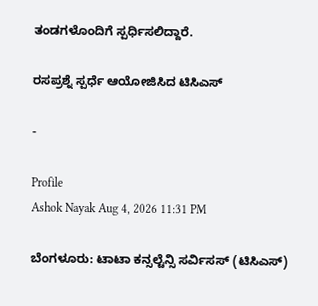ತಂಡಗಳೊಂದಿಗೆ ಸ್ಪರ್ಧಿಸಲಿದ್ದಾರೆ.

ರಸಪ್ರಶ್ನೆ ಸ್ಪರ್ಧೆ ಆಯೋಜಿಸಿದ ಟಿಸಿಎಸ್

-

Profile
Ashok Nayak Aug 4, 2026 11:31 PM

ಬೆಂಗಳೂರು: ಟಾಟಾ ಕನ್ಸಲ್ಟೆನ್ಸಿ ಸರ್ವಿಸಸ್ (ಟಿಸಿಎಸ್)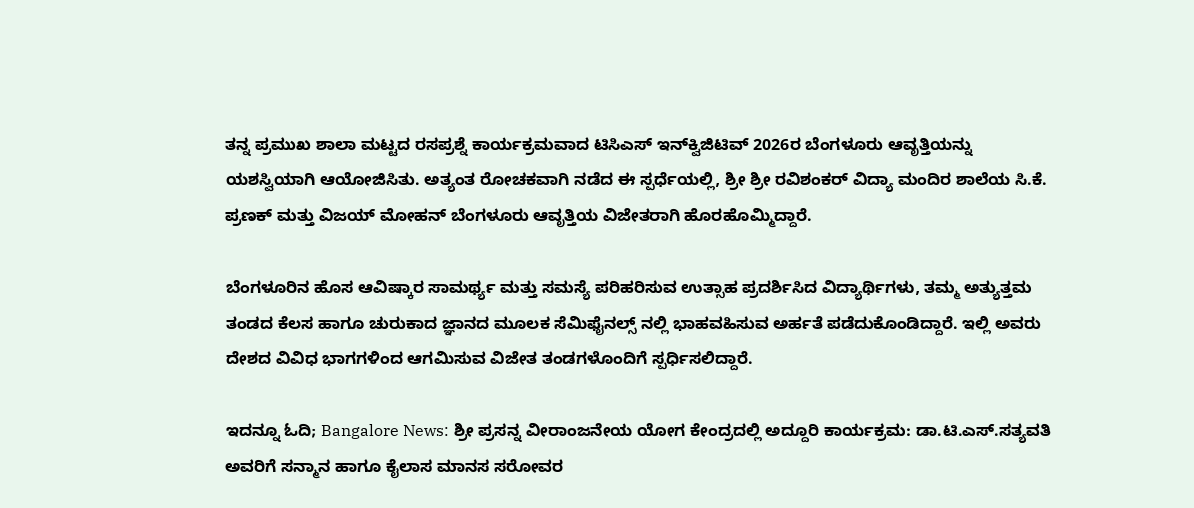ತನ್ನ ಪ್ರಮುಖ ಶಾಲಾ ಮಟ್ಟದ ರಸಪ್ರಶ್ನೆ ಕಾರ್ಯಕ್ರಮವಾದ ಟಿಸಿಎಸ್ ಇನ್‌ಕ್ವಿಜಿಟಿವ್ 2026ರ ಬೆಂಗಳೂರು ಆವೃತ್ತಿಯನ್ನು ಯಶಸ್ವಿಯಾಗಿ ಆಯೋಜಿಸಿತು. ಅತ್ಯಂತ ರೋಚಕವಾಗಿ ನಡೆದ ಈ ಸ್ಪರ್ಧೆಯಲ್ಲಿ, ಶ್ರೀ ಶ್ರೀ ರವಿಶಂಕರ್ ವಿದ್ಯಾ ಮಂದಿರ ಶಾಲೆಯ ಸಿ.ಕೆ. ಪ್ರಣಕ್ ಮತ್ತು ವಿಜಯ್ ಮೋಹನ್ ಬೆಂಗಳೂರು ಆವೃತ್ತಿಯ ವಿಜೇತರಾಗಿ ಹೊರಹೊಮ್ಮಿದ್ದಾರೆ.

ಬೆಂಗಳೂರಿನ ಹೊಸ ಆವಿಷ್ಕಾರ ಸಾಮರ್ಥ್ಯ ಮತ್ತು ಸಮಸ್ಯೆ ಪರಿಹರಿಸುವ ಉತ್ಸಾಹ ಪ್ರದರ್ಶಿಸಿದ ವಿದ್ಯಾರ್ಥಿಗಳು, ತಮ್ಮ ಅತ್ಯುತ್ತಮ ತಂಡದ ಕೆಲಸ ಹಾಗೂ ಚುರುಕಾದ ಜ್ಞಾನದ ಮೂಲಕ ಸೆಮಿಫೈನಲ್ಸ್‌ ನಲ್ಲಿ ಭಾಹವಹಿಸುವ ಅರ್ಹತೆ ಪಡೆದುಕೊಂಡಿದ್ದಾರೆ. ಇಲ್ಲಿ ಅವರು ದೇಶದ ವಿವಿಧ ಭಾಗಗಳಿಂದ ಆಗಮಿಸುವ ವಿಜೇತ ತಂಡಗಳೊಂದಿಗೆ ಸ್ಪರ್ಧಿಸಲಿದ್ದಾರೆ.

ಇದನ್ನೂ ಓದಿ; Bangalore News: ಶ್ರೀ ಪ್ರಸನ್ನ ವೀರಾಂಜನೇಯ ಯೋಗ ಕೇಂದ್ರದಲ್ಲಿ ಅದ್ದೂರಿ ಕಾರ್ಯಕ್ರಮ: ಡಾ.ಟಿ.ಎಸ್.ಸತ್ಯವತಿ ಅವರಿಗೆ ಸನ್ಮಾನ ಹಾಗೂ ಕೈಲಾಸ ಮಾನಸ ಸರೋವರ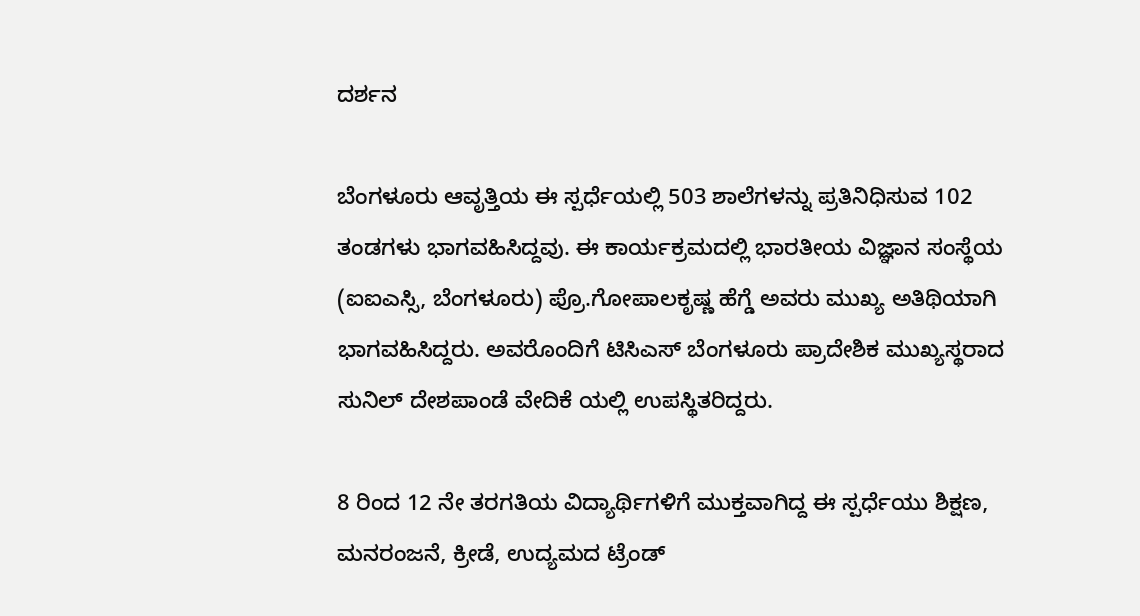ದರ್ಶನ

ಬೆಂಗಳೂರು ಆವೃತ್ತಿಯ ಈ ಸ್ಪರ್ಧೆಯಲ್ಲಿ 503 ಶಾಲೆಗಳನ್ನು ಪ್ರತಿನಿಧಿಸುವ 102 ತಂಡಗಳು ಭಾಗವಹಿಸಿದ್ದವು. ಈ ಕಾರ್ಯಕ್ರಮದಲ್ಲಿ ಭಾರತೀಯ ವಿಜ್ಞಾನ ಸಂಸ್ಥೆಯ (ಐಐಎಸ್ಸಿ, ಬೆಂಗಳೂರು) ಪ್ರೊ.ಗೋಪಾಲಕೃಷ್ಣ ಹೆಗ್ಡೆ ಅವರು ಮುಖ್ಯ ಅತಿಥಿಯಾಗಿ ಭಾಗವಹಿಸಿದ್ದರು. ಅವರೊಂದಿಗೆ ಟಿಸಿಎಸ್ ಬೆಂಗಳೂರು ಪ್ರಾದೇಶಿಕ ಮುಖ್ಯಸ್ಥರಾದ ಸುನಿಲ್ ದೇಶಪಾಂಡೆ ವೇದಿಕೆ ಯಲ್ಲಿ ಉಪಸ್ಥಿತರಿದ್ದರು.

8 ರಿಂದ 12 ನೇ ತರಗತಿಯ ವಿದ್ಯಾರ್ಥಿಗಳಿಗೆ ಮುಕ್ತವಾಗಿದ್ದ ಈ ಸ್ಪರ್ಧೆಯು ಶಿಕ್ಷಣ, ಮನರಂಜನೆ, ಕ್ರೀಡೆ, ಉದ್ಯಮದ ಟ್ರೆಂಡ್‌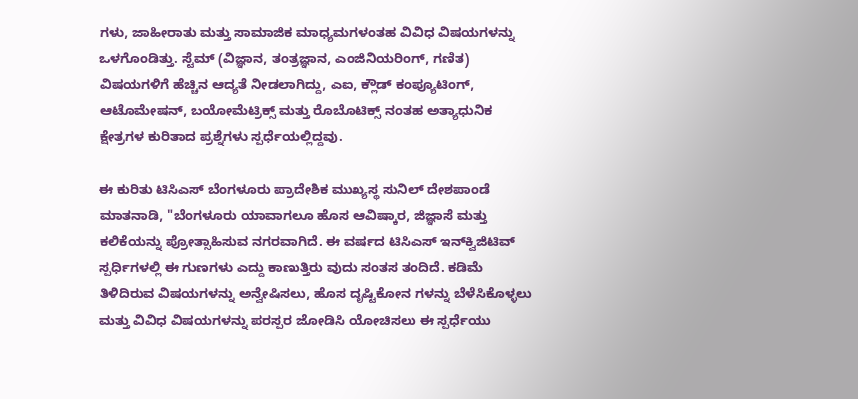ಗಳು, ಜಾಹೀರಾತು ಮತ್ತು ಸಾಮಾಜಿಕ ಮಾಧ್ಯಮಗಳಂತಹ ವಿವಿಧ ವಿಷಯಗಳನ್ನು ಒಳಗೊಂಡಿತ್ತು. ಸ್ಟೆಮ್ (ವಿಜ್ಞಾನ, ತಂತ್ರಜ್ಞಾನ, ಎಂಜಿನಿಯರಿಂಗ್, ಗಣಿತ) ವಿಷಯಗಳಿಗೆ ಹೆಚ್ಚಿನ ಆದ್ಯತೆ ನೀಡಲಾಗಿದ್ದು, ಎಐ, ಕ್ಲೌಡ್ ಕಂಪ್ಯೂಟಿಂಗ್, ಆಟೊಮೇಷನ್, ಬಯೋಮೆಟ್ರಿಕ್ಸ್ ಮತ್ತು ರೊಬೊಟಿಕ್ಸ್‌ ನಂತಹ ಅತ್ಯಾಧುನಿಕ ಕ್ಷೇತ್ರಗಳ ಕುರಿತಾದ ಪ್ರಶ್ನೆಗಳು ಸ್ಪರ್ಧೆಯಲ್ಲಿದ್ದವು.

ಈ ಕುರಿತು ಟಿಸಿಎಸ್ ಬೆಂಗಳೂರು ಪ್ರಾದೇಶಿಕ ಮುಖ್ಯಸ್ಥ ಸುನಿಲ್ ದೇಶಪಾಂಡೆ ಮಾತನಾಡಿ, "ಬೆಂಗಳೂರು ಯಾವಾಗಲೂ ಹೊಸ ಆವಿಷ್ಕಾರ, ಜಿಜ್ಞಾಸೆ ಮತ್ತು ಕಲಿಕೆಯನ್ನು ಪ್ರೋತ್ಸಾಹಿಸುವ ನಗರವಾಗಿದೆ. ಈ ವರ್ಷದ ಟಿಸಿಎಸ್ ಇನ್‌ಕ್ವಿಜಿಟಿವ್ ಸ್ಪರ್ಧಿಗಳಲ್ಲಿ ಈ ಗುಣಗಳು ಎದ್ದು ಕಾಣುತ್ತಿರು ವುದು ಸಂತಸ ತಂದಿದೆ. ಕಡಿಮೆ ತಿಳಿದಿರುವ ವಿಷಯಗಳನ್ನು ಅನ್ವೇಷಿಸಲು, ಹೊಸ ದೃಷ್ಟಿಕೋನ ಗಳನ್ನು ಬೆಳೆಸಿಕೊಳ್ಳಲು ಮತ್ತು ವಿವಿಧ ವಿಷಯಗಳನ್ನು ಪರಸ್ಪರ ಜೋಡಿಸಿ ಯೋಚಿಸಲು ಈ ಸ್ಪರ್ಧೆಯು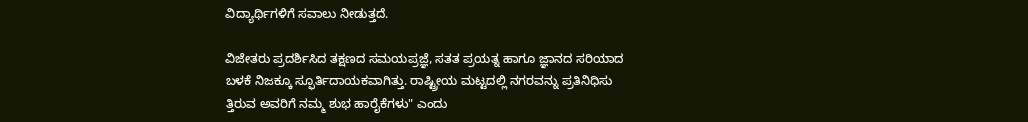ವಿದ್ಯಾರ್ಥಿಗಳಿಗೆ ಸವಾಲು ನೀಡುತ್ತದೆ.

ವಿಜೇತರು ಪ್ರದರ್ಶಿಸಿದ ತಕ್ಷಣದ ಸಮಯಪ್ರಜ್ಞೆ, ಸತತ ಪ್ರಯತ್ನ ಹಾಗೂ ಜ್ಞಾನದ ಸರಿಯಾದ ಬಳಕೆ ನಿಜಕ್ಕೂ ಸ್ಫೂರ್ತಿದಾಯಕವಾಗಿತ್ತು. ರಾಷ್ಟ್ರೀಯ ಮಟ್ಟದಲ್ಲಿ ನಗರವನ್ನು ಪ್ರತಿನಿಧಿಸು ತ್ತಿರುವ ಅವರಿಗೆ ನಮ್ಮ ಶುಭ ಹಾರೈಕೆಗಳು" ಎಂದು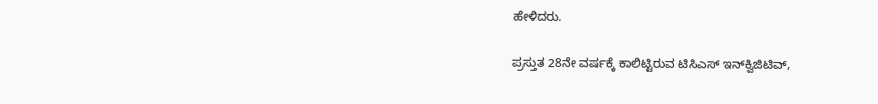ಹೇಳಿದರು.

ಪ್ರಸ್ತುತ 28ನೇ ವರ್ಷಕ್ಕೆ ಕಾಲಿಟ್ಟಿರುವ ಟಿಸಿಎಸ್ ಇನ್‌ಕ್ವಿಜಿಟಿವ್,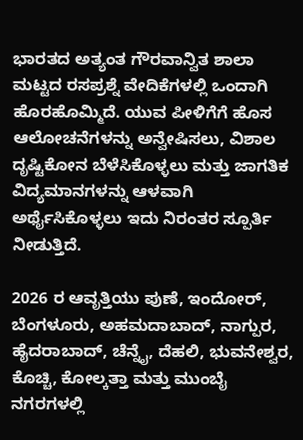ಭಾರತದ ಅತ್ಯಂತ ಗೌರವಾನ್ವಿತ ಶಾಲಾ ಮಟ್ಟದ ರಸಪ್ರಶ್ನೆ ವೇದಿಕೆಗಳಲ್ಲಿ ಒಂದಾಗಿ ಹೊರಹೊಮ್ಮಿದೆ. ಯುವ ಪೀಳಿಗೆಗೆ ಹೊಸ ಆಲೋಚನೆಗಳನ್ನು ಅನ್ವೇಷಿಸಲು, ವಿಶಾಲ ದೃಷ್ಟಿಕೋನ ಬೆಳೆಸಿಕೊಳ್ಳಲು ಮತ್ತು ಜಾಗತಿಕ ವಿದ್ಯಮಾನಗಳನ್ನು ಆಳವಾಗಿ ಅರ್ಥೈಸಿಕೊಳ್ಳಲು ಇದು ನಿರಂತರ ಸ್ಪೂರ್ತಿ ನೀಡುತ್ತಿದೆ.

2026 ರ ಆವೃತ್ತಿಯು ಪುಣೆ, ಇಂದೋರ್, ಬೆಂಗಳೂರು, ಅಹಮದಾಬಾದ್, ನಾಗ್ಪುರ, ಹೈದರಾಬಾದ್, ಚೆನ್ನೈ, ದೆಹಲಿ, ಭುವನೇಶ್ವರ, ಕೊಚ್ಚಿ, ಕೋಲ್ಕತ್ತಾ ಮತ್ತು ಮುಂಬೈ ನಗರಗಳಲ್ಲಿ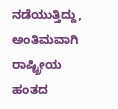ನಡೆಯುತ್ತಿದ್ದು, ಅಂತಿಮವಾಗಿ ರಾಷ್ಟ್ರೀಯ ಹಂತದ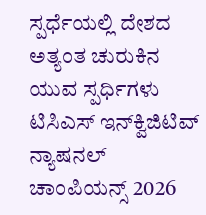ಸ್ಪರ್ಧೆಯಲ್ಲಿ ದೇಶದ ಅತ್ಯಂತ ಚುರುಕಿನ ಯುವ ಸ್ಪರ್ಧಿಗಳು ಟಿಸಿಎಸ್ ಇನ್‌ಕ್ವಿಜಿಟಿವ್ ನ್ಯಾಷನಲ್ ಚಾಂಪಿಯನ್ಸ್ 2026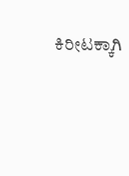ಕಿರೀಟಕ್ಕಾಗಿ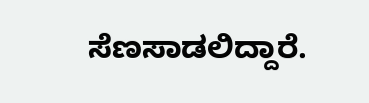ಸೆಣಸಾಡಲಿದ್ದಾರೆ.